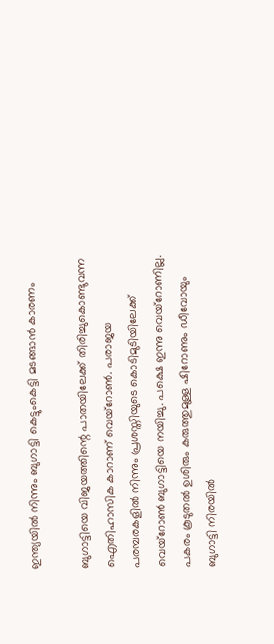ഇന്ത്യയില്‍ നിന്നും ബുഗാട്ടി കെട്ടുംകെട്ടി മടങ്ങാന്‍ കാരണം

ബുഗാട്ടിയെ വിജയത്തിന്റെ പാതയിലേക്ക് തിരിച്ചുകൊണ്ടുവന്ന ഐതിഹാസിക കാറാണ് വെയ്‌റോണ്‍. പരാജയ പരമ്പരകളിൽ നിന്നും പ്രശസ്തിയുടെ കൊടിമുടിയിലേക്ക് വെയ്‌റോണ്‍ ബുഗാട്ടിയെ നയിച്ചു. പക്ഷെ ഇന്നു വെയ്‌റോണില്ല. പകരം കൂടുതല്‍ ഉശിരും കരുത്തുമുള്ള ഷിറോണും ഡീവോയും ബുഗാട്ടി നിരയില്‍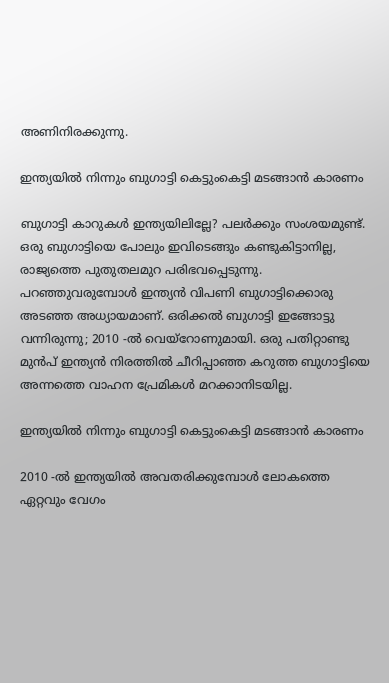അണിനിരക്കുന്നു.

ഇന്ത്യയില്‍ നിന്നും ബുഗാട്ടി കെട്ടുംകെട്ടി മടങ്ങാന്‍ കാരണം

ബുഗാട്ടി കാറുകള്‍ ഇന്ത്യയിലില്ലേ? പലര്‍ക്കും സംശയമുണ്ട്. ഒരു ബുഗാട്ടിയെ പോലും ഇവിടെങ്ങും കണ്ടുകിട്ടാനില്ല, രാജ്യത്തെ പുതുതലമുറ പരിഭവപ്പെടുന്നു. പറഞ്ഞുവരുമ്പോള്‍ ഇന്ത്യന്‍ വിപണി ബുഗാട്ടിക്കൊരു അടഞ്ഞ അധ്യായമാണ്. ഒരിക്കല്‍ ബുഗാട്ടി ഇങ്ങോട്ടു വന്നിരുന്നു; 2010 -ല്‍ വെയ്‌റോണുമായി. ഒരു പതിറ്റാണ്ടു മുന്‍പ് ഇന്ത്യന്‍ നിരത്തില്‍ ചീറിപ്പാഞ്ഞ കറുത്ത ബുഗാട്ടിയെ അന്നത്തെ വാഹന പ്രേമികള്‍ മറക്കാനിടയില്ല.

ഇന്ത്യയില്‍ നിന്നും ബുഗാട്ടി കെട്ടുംകെട്ടി മടങ്ങാന്‍ കാരണം

2010 -ല്‍ ഇന്ത്യയില്‍ അവതരിക്കുമ്പോള്‍ ലോകത്തെ ഏറ്റവും വേഗം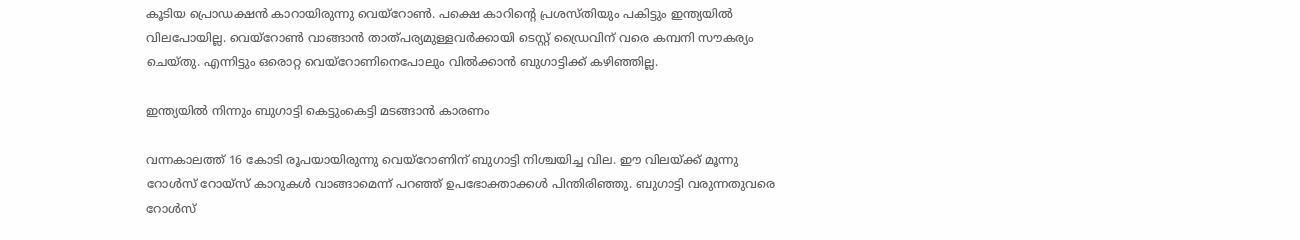കൂടിയ പ്രൊഡക്ഷന്‍ കാറായിരുന്നു വെയ്‌റോണ്‍. പക്ഷെ കാറിന്റെ പ്രശസ്തിയും പകിട്ടും ഇന്ത്യയില്‍ വിലപോയില്ല. വെയ്‌റോണ്‍ വാങ്ങാന്‍ താത്പര്യമുള്ളവര്‍ക്കായി ടെസ്റ്റ് ഡ്രൈവിന് വരെ കമ്പനി സൗകര്യം ചെയ്തു. എന്നിട്ടും ഒരൊറ്റ വെയ്‌റോണിനെപോലും വില്‍ക്കാന്‍ ബുഗാട്ടിക്ക് കഴിഞ്ഞില്ല.

ഇന്ത്യയില്‍ നിന്നും ബുഗാട്ടി കെട്ടുംകെട്ടി മടങ്ങാന്‍ കാരണം

വന്നകാലത്ത് 16 കോടി രൂപയായിരുന്നു വെയ്‌റോണിന് ബുഗാട്ടി നിശ്ചയിച്ച വില. ഈ വിലയ്ക്ക് മൂന്നു റോള്‍സ് റോയ്‌സ് കാറുകള്‍ വാങ്ങാമെന്ന് പറഞ്ഞ് ഉപഭോക്താക്കള്‍ പിന്തിരിഞ്ഞു. ബുഗാട്ടി വരുന്നതുവരെ റോള്‍സ്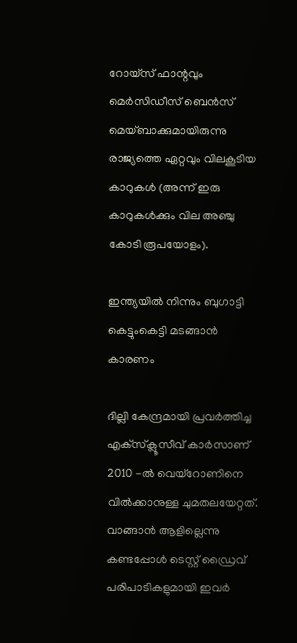റോയ്‌സ് ഫാന്റവും മെര്‍സിഡീസ് ബെന്‍സ് മെയ്ബാക്കുമായിരുന്നു രാജ്യത്തെ ഏറ്റവും വിലകൂടിയ കാറുകള്‍ (അന്ന് ഇരു കാറുകൾക്കും വില അഞ്ചു കോടി രൂപയോളം).

ഇന്ത്യയില്‍ നിന്നും ബുഗാട്ടി കെട്ടുംകെട്ടി മടങ്ങാന്‍ കാരണം

ദില്ലി കേന്ദ്രമായി പ്രവര്‍ത്തിച്ച എക്‌സ്‌ക്ലൂസീവ് കാര്‍സാണ് 2010 -ല്‍ വെയ്‌റോണിനെ വില്‍ക്കാനുള്ള ചുമതലയേറ്റത്. വാങ്ങാന്‍ ആളില്ലെന്നു കണ്ടപ്പോള്‍ ടെസ്റ്റ് ഡ്രൈവ് പരിപാടികളുമായി ഇവര്‍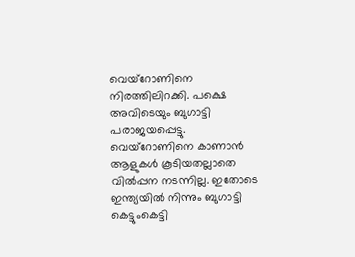വെയ്‌റോണിനെ നിരത്തിലിറക്കി. പക്ഷെ അവിടെയും ബുഗാട്ടി പരാജയപ്പെട്ടു. വെയ്‌റോണിനെ കാണാന്‍ ആളുകള്‍ കൂടിയതല്ലാതെ വില്‍പ്പന നടന്നില്ല. ഇതോടെ ഇന്ത്യയില്‍ നിന്നും ബുഗാട്ടി കെട്ടുംകെട്ടി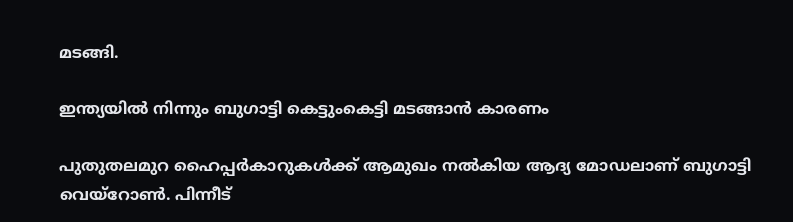മടങ്ങി.

ഇന്ത്യയില്‍ നിന്നും ബുഗാട്ടി കെട്ടുംകെട്ടി മടങ്ങാന്‍ കാരണം

പുതുതലമുറ ഹൈപ്പര്‍കാറുകള്‍ക്ക് ആമുഖം നല്‍കിയ ആദ്യ മോഡലാണ് ബുഗാട്ടി വെയ്‌റോണ്‍. പിന്നീട്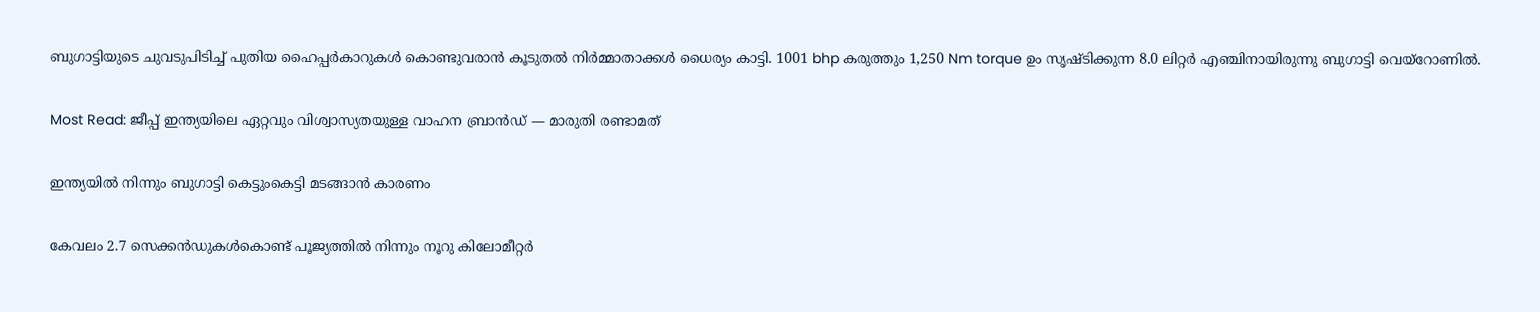ബുഗാട്ടിയുടെ ചുവടുപിടിച്ച് പുതിയ ഹൈപ്പര്‍കാറുകള്‍ കൊണ്ടുവരാന്‍ കൂടുതല്‍ നിര്‍മ്മാതാക്കള്‍ ധൈര്യം കാട്ടി. 1001 bhp കരുത്തും 1,250 Nm torque ഉം സൃഷ്ടിക്കുന്ന 8.0 ലിറ്റര്‍ എഞ്ചിനായിരുന്നു ബുഗാട്ടി വെയ്‌റോണില്‍.

Most Read: ജീപ്പ് ഇന്ത്യയിലെ ഏറ്റവും വിശ്വാസ്യതയുള്ള വാഹന ബ്രാന്‍ഡ് — മാരുതി രണ്ടാമത്

ഇന്ത്യയില്‍ നിന്നും ബുഗാട്ടി കെട്ടുംകെട്ടി മടങ്ങാന്‍ കാരണം

കേവലം 2.7 സെക്കന്‍ഡുകള്‍കൊണ്ട് പൂജ്യത്തില്‍ നിന്നും നൂറു കിലോമീറ്റര്‍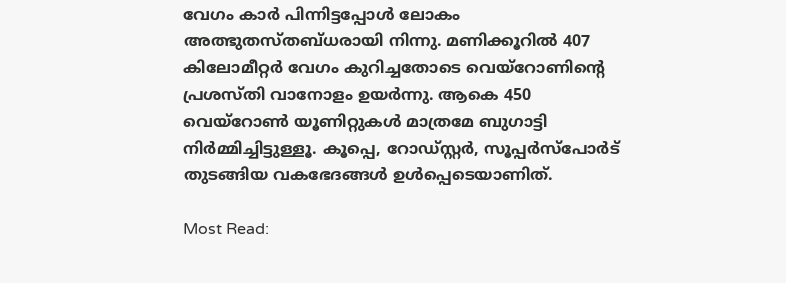വേഗം കാര്‍ പിന്നിട്ടപ്പോള്‍ ലോകം അത്ഭുതസ്തബ്ധരായി നിന്നു. മണിക്കൂറില്‍ 407 കിലോമീറ്റര്‍ വേഗം കുറിച്ചതോടെ വെയ്‌റോണിന്റെ പ്രശസ്തി വാനോളം ഉയര്‍ന്നു. ആകെ 450 വെയ്‌റോണ്‍ യൂണിറ്റുകള്‍ മാത്രമേ ബുഗാട്ടി നിര്‍മ്മിച്ചിട്ടുള്ളൂ. കൂപ്പെ, റോഡ്‌സ്റ്റര്‍, സൂപ്പര്‍സ്‌പോര്‍ട് തുടങ്ങിയ വകഭേദങ്ങള്‍ ഉള്‍പ്പെടെയാണിത്.

Most Read: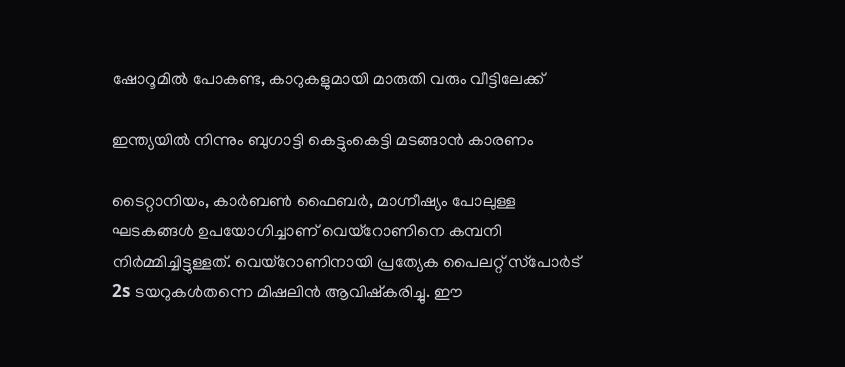ഷോറൂമിൽ പോകണ്ട, കാറുകളുമായി മാരുതി വരും വീട്ടിലേക്ക്

ഇന്ത്യയില്‍ നിന്നും ബുഗാട്ടി കെട്ടുംകെട്ടി മടങ്ങാന്‍ കാരണം

ടൈറ്റാനിയം, കാര്‍ബണ്‍ ഫൈബര്‍, മാഗ്നീഷ്യം പോലുള്ള ഘടകങ്ങള്‍ ഉപയോഗിച്ചാണ് വെയ്‌റോണിനെ കമ്പനി നിര്‍മ്മിച്ചിട്ടുള്ളത്. വെയ്‌റോണിനായി പ്രത്യേക പൈലറ്റ് സ്‌പോര്‍ട് 2s ടയറുകള്‍തന്നെ മിഷലിന്‍ ആവിഷ്‌കരിച്ചു. ഈ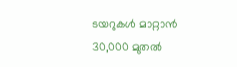ടയറുകള്‍ മാറ്റാന്‍ 30,000 മുതല്‍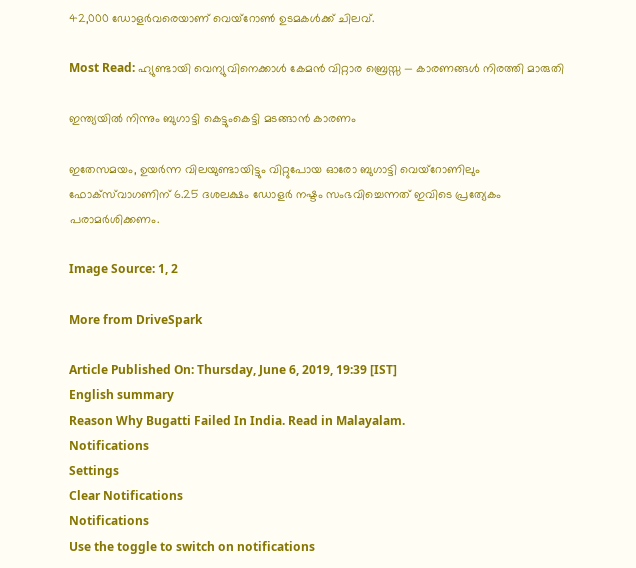42,000 ഡോളര്‍വരെയാണ് വെയ്‌റോണ്‍ ഉടമകൾക്ക് ചിലവ്.

Most Read: ഹ്യുണ്ടായി വെന്യുവിനെക്കാള്‍ കേമന്‍ വിറ്റാര ബ്രെസ്സ — കാരണങ്ങള്‍ നിരത്തി മാരുതി

ഇന്ത്യയില്‍ നിന്നും ബുഗാട്ടി കെട്ടുംകെട്ടി മടങ്ങാന്‍ കാരണം

ഇതേസമയം, ഉയര്‍ന്ന വിലയുണ്ടായിട്ടും വിറ്റുപോയ ഓരോ ബുഗാട്ടി വെയ്‌റോണിലും ഫോക്‌സ്‌വാഗണിന് 6.25 ദശലക്ഷം ഡോളര്‍ നഷ്ടം സംഭവിച്ചെന്നത് ഇവിടെ പ്രത്യേകം പരാമര്‍ശിക്കണം.

Image Source: 1, 2

More from DriveSpark

Article Published On: Thursday, June 6, 2019, 19:39 [IST]
English summary
Reason Why Bugatti Failed In India. Read in Malayalam.
Notifications
Settings
Clear Notifications
Notifications
Use the toggle to switch on notifications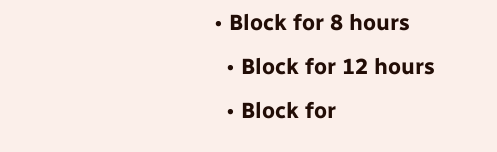• Block for 8 hours
  • Block for 12 hours
  • Block for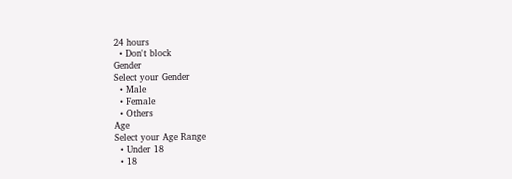24 hours
  • Don't block
Gender
Select your Gender
  • Male
  • Female
  • Others
Age
Select your Age Range
  • Under 18
  • 18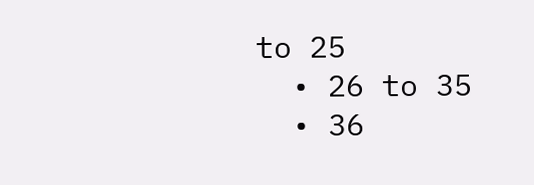to 25
  • 26 to 35
  • 36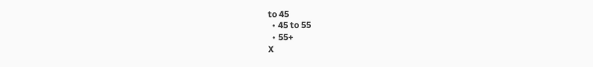to 45
  • 45 to 55
  • 55+
X